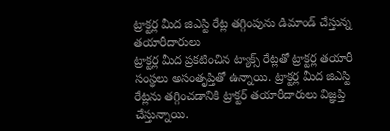ట్రాక్టర్ల మీద జిఎస్టి రేట్ల తగ్గింపును డిమాండ్ చేస్తున్న తయారీదారులు
ట్రాక్టర్ల మీద ప్రకటించిన ట్యాక్స్ రేట్లతో ట్రాక్టర్ల తయారీ సంస్థలు అసంతృప్తితో ఉన్నాయి. ట్రాక్టర్ల మీద జిఎస్టి రేట్లను తగ్గించడానికి ట్రాక్టర్ తయారీదారులు విజ్ఞప్తి చేస్తున్నాయి.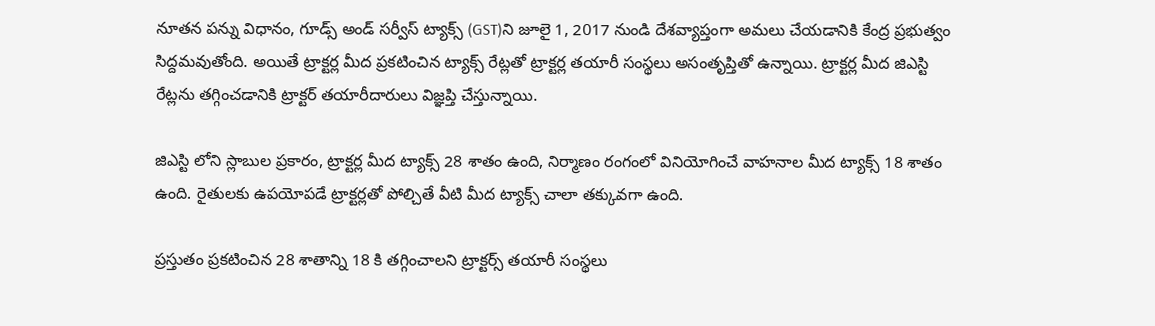నూతన పన్ను విధానం, గూడ్స్ అండ్ సర్వీస్ ట్యాక్స్ (GST)ని జూలై 1, 2017 నుండి దేశవ్యాప్తంగా అమలు చేయడానికి కేంద్ర ప్రభుత్వం సిద్దమవుతోంది. అయితే ట్రాక్టర్ల మీద ప్రకటించిన ట్యాక్స్ రేట్లతో ట్రాక్టర్ల తయారీ సంస్థలు అసంతృప్తితో ఉన్నాయి. ట్రాక్టర్ల మీద జిఎస్టి రేట్లను తగ్గించడానికి ట్రాక్టర్ తయారీదారులు విజ్ఞప్తి చేస్తున్నాయి.

జిఎస్టి లోని స్లాబుల ప్రకారం, ట్రాక్టర్ల మీద ట్యాక్స్ 28 శాతం ఉంది, నిర్మాణం రంగంలో వినియోగించే వాహనాల మీద ట్యాక్స్ 18 శాతం ఉంది. రైతులకు ఉపయోపడే ట్రాక్టర్లతో పోల్చితే వీటి మీద ట్యాక్స్ చాలా తక్కువగా ఉంది.

ప్రస్తుతం ప్రకటించిన 28 శాతాన్ని 18 కి తగ్గించాలని ట్రాక్టర్స్ తయారీ సంస్థలు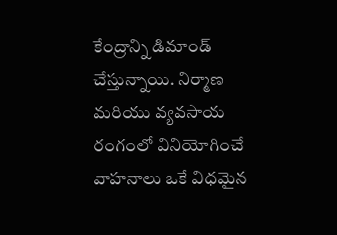కేంద్రాన్ని డిమాండ్ చేస్తున్నాయి. నిర్మాణ మరియు వ్యవసాయ రంగంలో వినియోగించే వాహనాలు ఒకే విధమైన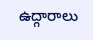ఉద్గారాలు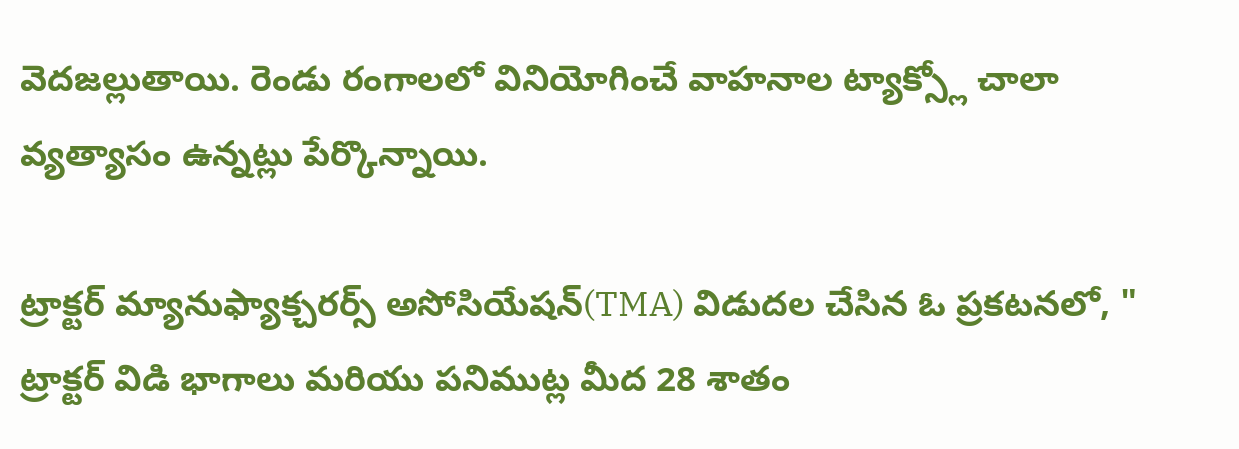వెదజల్లుతాయి. రెండు రంగాలలో వినియోగించే వాహనాల ట్యాక్స్లో చాలా వ్యత్యాసం ఉన్నట్లు పేర్కొన్నాయి.

ట్రాక్టర్ మ్యానుఫ్యాక్చరర్స్ అసోసియేషన్(TMA) విడుదల చేసిన ఓ ప్రకటనలో, " ట్రాక్టర్ విడి భాగాలు మరియు పనిముట్ల మీద 28 శాతం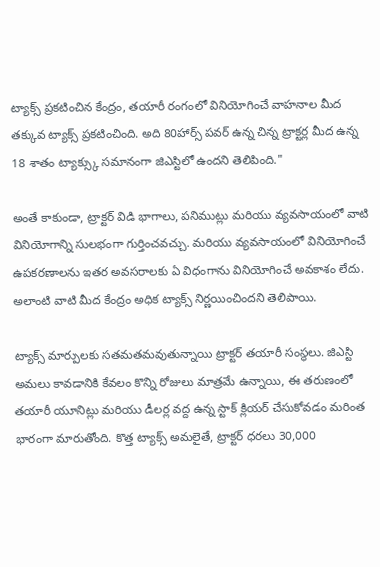ట్యాక్స్ ప్రకటించిన కేంద్రం, తయారీ రంగంలో వినియోగించే వాహనాల మీద తక్కువ ట్యాక్స్ ప్రకటించింది. అది 80హార్స్ పవర్ ఉన్న చిన్న ట్రాక్టర్ల మీద ఉన్న 18 శాతం ట్యాక్స్కు సమానంగా జిఎస్టిలో ఉందని తెలిపింది."

అంతే కాకుండా, ట్రాక్టర్ విడి భాగాలు, పనిముట్లు మరియు వ్యవసాయంలో వాటి వినియోగాన్ని సులభంగా గుర్తించవచ్చు. మరియు వ్యవసాయంలో వినియోగించే ఉపకరణాలను ఇతర అవసరాలకు ఏ విధంగాను వినియోగించే అవకాశం లేదు. అలాంటి వాటి మీద కేంద్రం అధిక ట్యాక్స్ నిర్ణయించిందని తెలిపాయి.

ట్యాక్స్ మార్పులకు సతమతమవుతున్నాయి ట్రాక్టర్ తయారీ సంస్థలు. జిఎస్టి అమలు కావడానికి కేవలం కొన్ని రోజులు మాత్రమే ఉన్నాయి, ఈ తరుణంలో తయారీ యూనిట్లు మరియు డీలర్ల వద్ద ఉన్న స్టాక్ క్లియర్ చేసుకోవడం మరింత భారంగా మారుతోంది. కొత్త ట్యాక్స్ అమలైతే, ట్రాక్టర్ ధరలు 30,000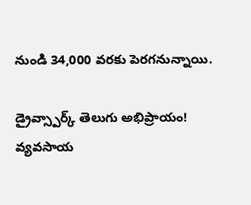నుండి 34,000 వరకు పెరగనున్నాయి.

డ్రైవ్స్పార్క్ తెలుగు అభిప్రాయం!
వ్యవసాయ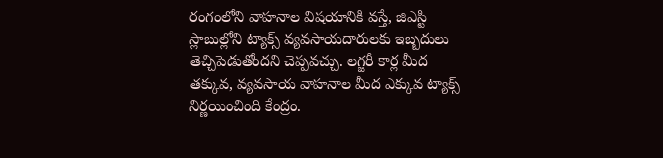రంగంలోని వాహనాల విషయానికి వస్తే, జిఎస్టి స్లాబుల్లోని ట్యాక్స్ వ్యవసాయదారులకు ఇబ్బదులు తెచ్చిపెడుతోందని చెప్పవచ్చు. లగ్జరీ కార్ల మీద తక్కువ, వ్యవసాయ వాహనాల మీద ఎక్కువ ట్యాక్స్ నిర్ణయించింది కేంద్రం.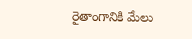రైతాంగానికి మేలు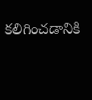కలిగించడానికి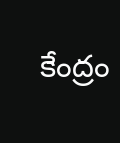కేంద్రం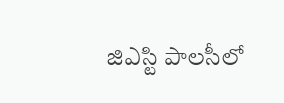జిఎస్టి పాలసీలో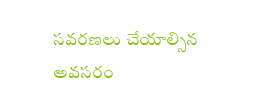సవరణలు చేయాల్సిన అవసరం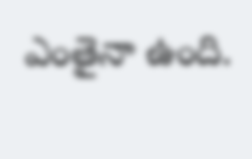ఎంతైనా ఉంది.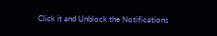Click it and Unblock the Notifications